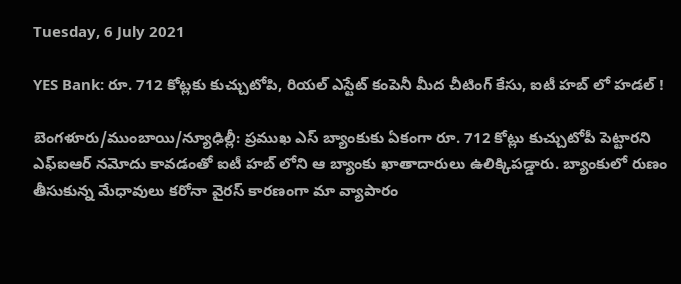Tuesday, 6 July 2021

YES Bank: రూ. 712 కోట్లకు కుచ్చుటోపి, రియల్ ఎస్టేట్ కంపెనీ మీద చీటింగ్ కేసు, ఐటీ హబ్ లో హడల్ !

బెంగళూరు/ముంబాయి/న్యూఢిల్లీ: ప్రముఖ ఎస్ బ్యాంకుకు ఏకంగా రూ. 712 కోట్లు కుచ్చుటోపీ పెట్టారని ఎఫ్ఐఆర్ నమోదు కావడంతో ఐటీ హబ్ లోని ఆ బ్యాంకు ఖాతాదారులు ఉలిక్కిపడ్డారు. బ్యాంకులో రుణం తీసుకున్న మేధావులు కరోనా వైరస్ కారణంగా మా వ్యాపారం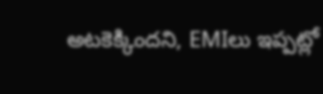అటకెక్కిందని, EMIలు ఇప్పట్లో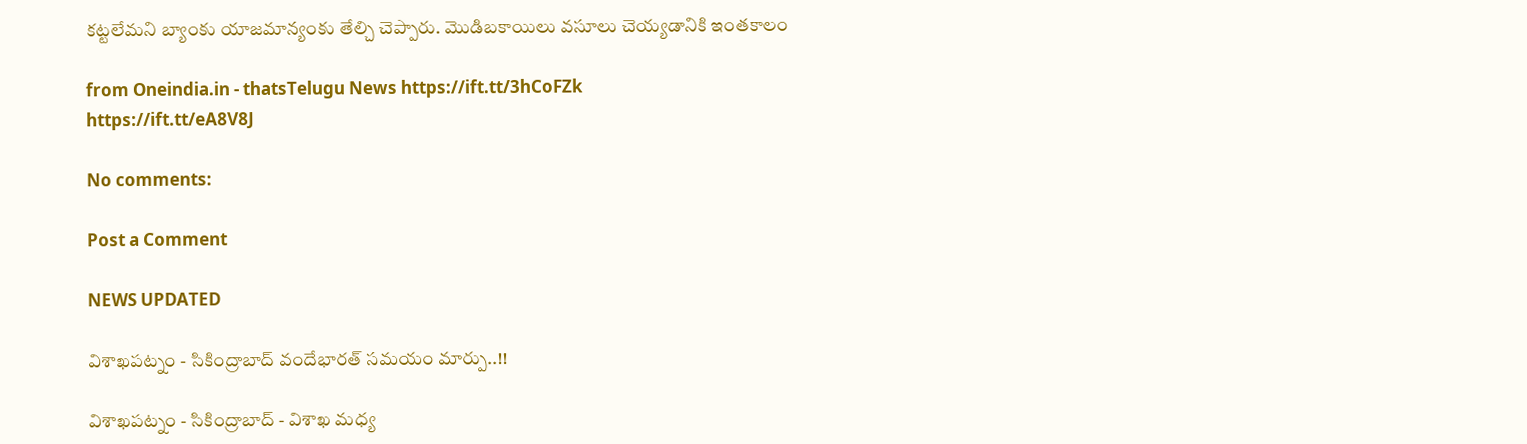కట్టలేమని బ్యాంకు యాజమాన్యంకు తేల్చి చెప్పారు. మొడిబకాయిలు వసూలు చెయ్యడానికి ఇంతకాలం

from Oneindia.in - thatsTelugu News https://ift.tt/3hCoFZk
https://ift.tt/eA8V8J

No comments:

Post a Comment

NEWS UPDATED

విశాఖపట్నం - సికింద్రాబాద్ వందేభారత్ సమయం మార్పు..!!

విశాఖపట్నం - సికింద్రాబాద్ - విశాఖ మధ్య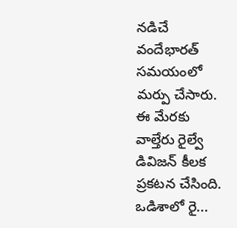నడిచే వందేభారత్ సమయంలో మర్పు చేసారు. ఈ మేరకు వాల్తేరు రైల్వే డివిజన్ కీలక ప్రకటన చేసింది. ఒడిశాలో రై...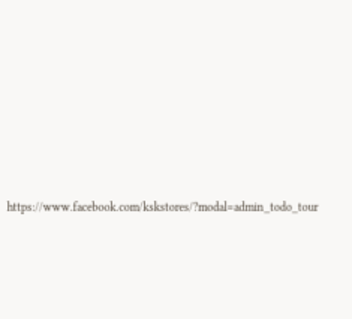https://www.facebook.com/kskstores/?modal=admin_todo_tour